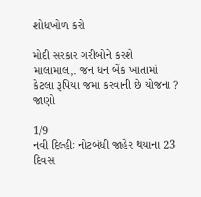શોધખોળ કરો

મોદી સરકાર ગરીબોને કરશે માલામાલ,. જન ધન બેંક ખાતામાં કેટલા રૂપિયા જમા કરવાની છે યોજના ? જાણો

1/9
નવી દિલ્હીઃ નોટબંધી જાહેર થયાના 23 દિવસ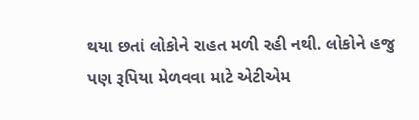થયા છતાં લોકોને રાહત મળી રહી નથી. લોકોને હજુ પણ રૂપિયા મેળવવા માટે એટીએમ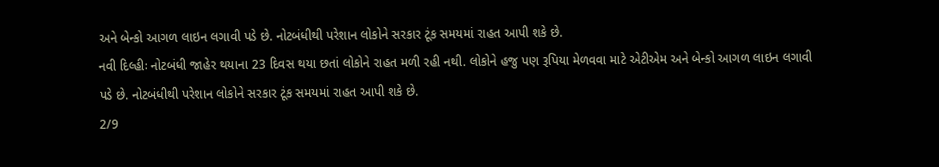અને બેન્કો આગળ લાઇન લગાવી પડે છે. નોટબંધીથી પરેશાન લોકોને સરકાર ટૂંક સમયમાં રાહત આપી શકે છે.
નવી દિલ્હીઃ નોટબંધી જાહેર થયાના 23 દિવસ થયા છતાં લોકોને રાહત મળી રહી નથી. લોકોને હજુ પણ રૂપિયા મેળવવા માટે એટીએમ અને બેન્કો આગળ લાઇન લગાવી પડે છે. નોટબંધીથી પરેશાન લોકોને સરકાર ટૂંક સમયમાં રાહત આપી શકે છે.
2/9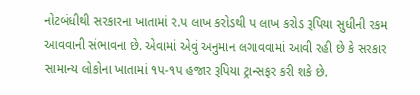નોટબંધીથી સરકારના ખાતામાં ર.પ લાખ કરોડથી પ લાખ કરોડ રૂપિયા સુધીની રકમ આવવાની સંભાવના છે. એવામાં એવું અનુમાન લગાવવામાં આવી રહી છે કે સરકાર સામાન્ય લોકોના ખાતામાં ૧પ-૧પ હજાર રૂપિયા ટ્રાન્સફર કરી શકે છે.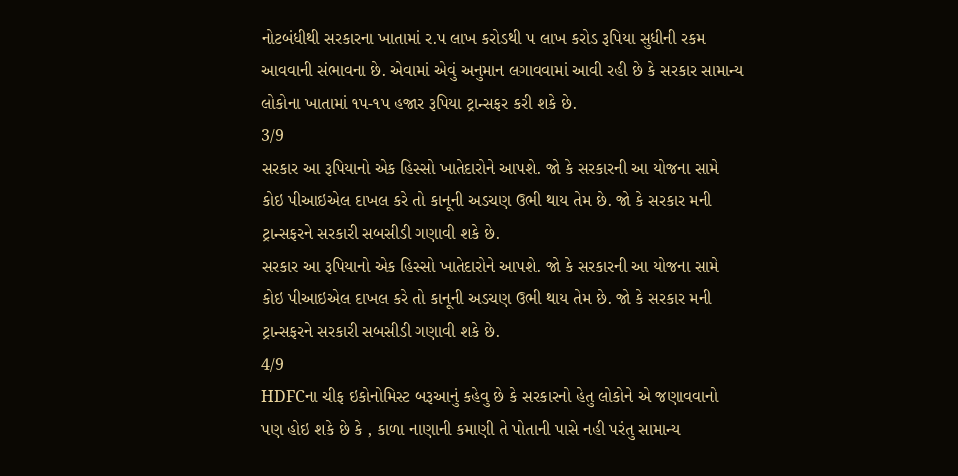નોટબંધીથી સરકારના ખાતામાં ર.પ લાખ કરોડથી પ લાખ કરોડ રૂપિયા સુધીની રકમ આવવાની સંભાવના છે. એવામાં એવું અનુમાન લગાવવામાં આવી રહી છે કે સરકાર સામાન્ય લોકોના ખાતામાં ૧પ-૧પ હજાર રૂપિયા ટ્રાન્સફર કરી શકે છે.
3/9
સરકાર આ રૂપિયાનો એક હિસ્સો ખાતેદારોને આપશે. જો કે સરકારની આ યોજના સામે કોઇ પીઆઇએલ દાખલ કરે તો કાનૂની અડચણ ઉભી થાય તેમ છે. જો કે સરકાર મની ટ્રાન્સફરને સરકારી સબસીડી ગણાવી શકે છે.
સરકાર આ રૂપિયાનો એક હિસ્સો ખાતેદારોને આપશે. જો કે સરકારની આ યોજના સામે કોઇ પીઆઇએલ દાખલ કરે તો કાનૂની અડચણ ઉભી થાય તેમ છે. જો કે સરકાર મની ટ્રાન્સફરને સરકારી સબસીડી ગણાવી શકે છે.
4/9
HDFCના ચીફ ઇકોનોમિસ્ટ બરૂઆનું કહેવુ છે કે સરકારનો હેતુ લોકોને એ જણાવવાનો પણ હોઇ શકે છે કે , કાળા નાણાની કમાણી તે પોતાની પાસે નહી પરંતુ સામાન્ય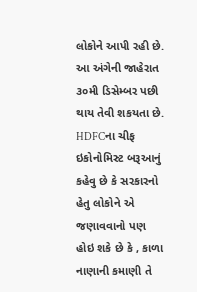લોકોને આપી રહી છે. આ અંગેની જાહેરાત ૩૦મી ડિસેમ્બર પછી થાય તેવી શકયતા છે.
HDFCના ચીફ ઇકોનોમિસ્ટ બરૂઆનું કહેવુ છે કે સરકારનો હેતુ લોકોને એ જણાવવાનો પણ હોઇ શકે છે કે , કાળા નાણાની કમાણી તે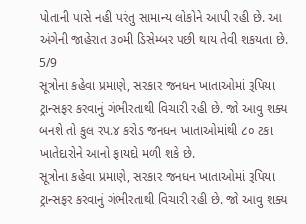પોતાની પાસે નહી પરંતુ સામાન્ય લોકોને આપી રહી છે. આ અંગેની જાહેરાત ૩૦મી ડિસેમ્બર પછી થાય તેવી શકયતા છે.
5/9
સૂત્રોના કહેવા પ્રમાણે, સરકાર જનધન ખાતાઓમાં રૂપિયા ટ્રાન્સફર કરવાનું ગંભીરતાથી વિચારી રહી છે. જો આવુ શક્ય બનશે તો કુલ રપ.૪ કરોડ જનધન ખાતાઓમાંથી ૮૦ ટકા ખાતેદારોને આનો ફાયદો મળી શકે છે.
સૂત્રોના કહેવા પ્રમાણે, સરકાર જનધન ખાતાઓમાં રૂપિયા ટ્રાન્સફર કરવાનું ગંભીરતાથી વિચારી રહી છે. જો આવુ શક્ય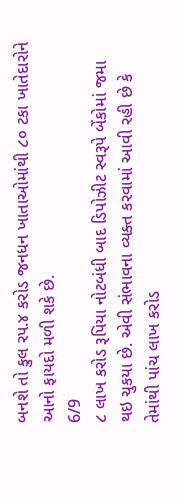બનશે તો કુલ રપ.૪ કરોડ જનધન ખાતાઓમાંથી ૮૦ ટકા ખાતેદારોને આનો ફાયદો મળી શકે છે.
6/9
૮ લાખ કરોડ રૂપિયા નોટબંધી બાદ ડિપોઝીટ સ્વરૂપે બેંકોમાં જમા થઇ ચુકયા છે. એવી સંભાવના વ્યક્ત કરવામાં આવી રહી છે કે તેમાંથી પાંચ લાખ કરોડ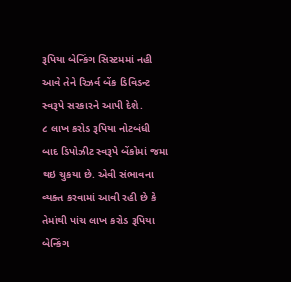રૂપિયા બેન્કિંગ સિસ્ટમમાં નહી આવે તેને રિઝર્વ બેંક ડિવિડન્ટ સ્વરૂપે સરકારને આપી દેશે.
૮ લાખ કરોડ રૂપિયા નોટબંધી બાદ ડિપોઝીટ સ્વરૂપે બેંકોમાં જમા થઇ ચુકયા છે. એવી સંભાવના વ્યક્ત કરવામાં આવી રહી છે કે તેમાંથી પાંચ લાખ કરોડ રૂપિયા બેન્કિંગ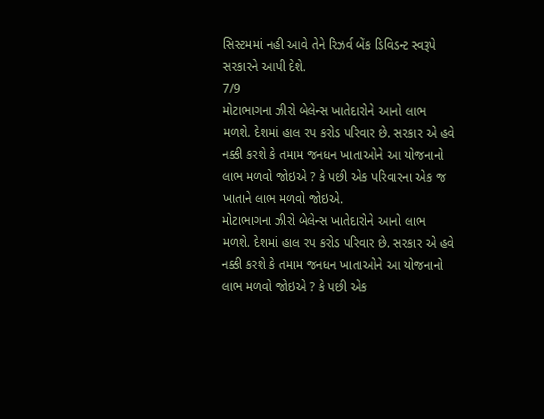સિસ્ટમમાં નહી આવે તેને રિઝર્વ બેંક ડિવિડન્ટ સ્વરૂપે સરકારને આપી દેશે.
7/9
મોટાભાગના ઝીરો બેલેન્સ ખાતેદારોને આનો લાભ મળશે. દેશમાં હાલ રપ કરોડ પરિવાર છે. સરકાર એ હવે નક્કી કરશે કે તમામ જનધન ખાતાઓને આ યોજનાનો લાભ મળવો જોઇએ ? કે પછી એક પરિવારના એક જ ખાતાને લાભ મળવો જોઇએ.
મોટાભાગના ઝીરો બેલેન્સ ખાતેદારોને આનો લાભ મળશે. દેશમાં હાલ રપ કરોડ પરિવાર છે. સરકાર એ હવે નક્કી કરશે કે તમામ જનધન ખાતાઓને આ યોજનાનો લાભ મળવો જોઇએ ? કે પછી એક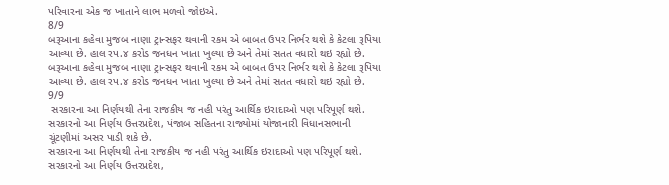પરિવારના એક જ ખાતાને લાભ મળવો જોઇએ.
8/9
બરૂઆના કહેવા મુજબ નાણા ટ્રાન્સફર થવાની રકમ એ બાબત ઉપર નિર્ભર થશે કે કેટલા રૂપિયા આવ્યા છે. હાલ રપ.૪ કરોડ જનધન ખાતા ખુલ્યા છે અને તેમાં સતત વધારો થઇ રહ્યો છે.
બરૂઆના કહેવા મુજબ નાણા ટ્રાન્સફર થવાની રકમ એ બાબત ઉપર નિર્ભર થશે કે કેટલા રૂપિયા આવ્યા છે. હાલ રપ.૪ કરોડ જનધન ખાતા ખુલ્યા છે અને તેમાં સતત વધારો થઇ રહ્યો છે.
9/9
 સરકારના આ નિર્ણયથી તેના રાજકીય જ નહી પરંતુ આર્થિક ઇરાદાઓ પણ પરિપૂર્ણ થશે. સરકારનો આ નિર્ણય ઉત્તરપ્રદેશ, પંજાબ સહિતના રાજ્યોમાં યોજાનારી વિધાનસભાની ચૂંટણીમાં અસર પાડી શકે છે.
સરકારના આ નિર્ણયથી તેના રાજકીય જ નહી પરંતુ આર્થિક ઇરાદાઓ પણ પરિપૂર્ણ થશે. સરકારનો આ નિર્ણય ઉત્તરપ્રદેશ,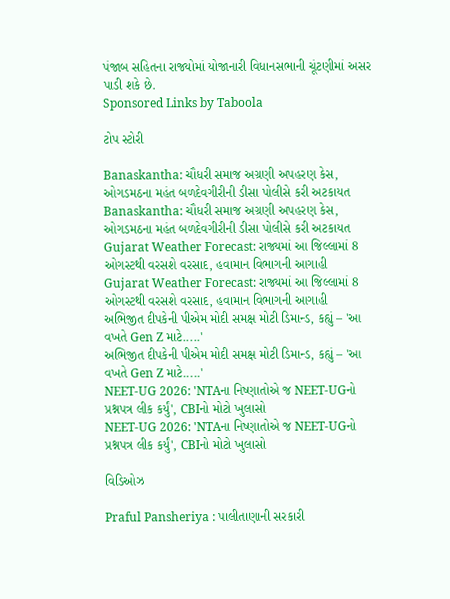પંજાબ સહિતના રાજ્યોમાં યોજાનારી વિધાનસભાની ચૂંટણીમાં અસર પાડી શકે છે.
Sponsored Links by Taboola

ટોપ સ્ટોરી

Banaskantha: ચૌધરી સમાજ અગ્રણી અપહરણ કેસ, ઓગડમઠના મહંત બળદેવગીરીની ડીસા પોલીસે કરી અટકાયત
Banaskantha: ચૌધરી સમાજ અગ્રણી અપહરણ કેસ, ઓગડમઠના મહંત બળદેવગીરીની ડીસા પોલીસે કરી અટકાયત
Gujarat Weather Forecast: રાજ્યમાં આ જિલ્લામાં 8 ઓગસ્ટથી વરસશે વરસાદ, હવામાન વિભાગની આગાહી
Gujarat Weather Forecast: રાજ્યમાં આ જિલ્લામાં 8 ઓગસ્ટથી વરસશે વરસાદ, હવામાન વિભાગની આગાહી
અભિજીત દીપકેની પીએમ મોદી સમક્ષ મોટી ડિમાન્ડ, કહ્યું – 'આ વખતે Gen Z માટે.....'
અભિજીત દીપકેની પીએમ મોદી સમક્ષ મોટી ડિમાન્ડ, કહ્યું – 'આ વખતે Gen Z માટે.....'
NEET-UG 2026: 'NTAના નિષ્ણાતોએ જ NEET-UGનો પ્રશ્નપત્ર લીક કર્યું', CBIનો મોટો ખુલાસો
NEET-UG 2026: 'NTAના નિષ્ણાતોએ જ NEET-UGનો પ્રશ્નપત્ર લીક કર્યું', CBIનો મોટો ખુલાસો

વિડિઓઝ

Praful Pansheriya : પાલીતાણાની સરકારી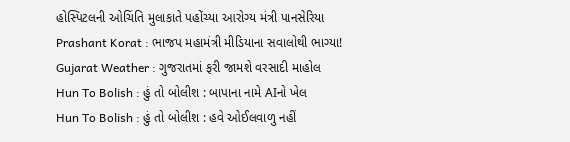હોસ્પિટલની ઓચિંતિ મુલાકાતે પહોંચ્યા આરોગ્ય મંત્રી પાનસેરિયા
Prashant Korat : ભાજપ મહામંત્રી મીડિયાના સવાલોથી ભાગ્યા!
Gujarat Weather : ગુજરાતમાં ફરી જામશે વરસાદી માહોલ
Hun To Bolish : હું તો બોલીશ : બાપાના નામે AIનો ખેલ
Hun To Bolish : હું તો બોલીશ : હવે ઓઈલવાળુ નહીં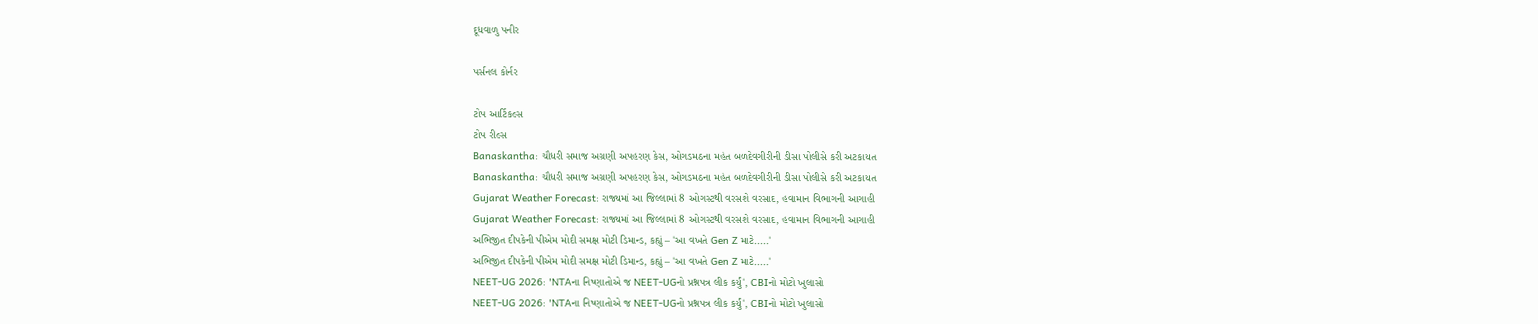દૂધવાળુ પનીર

પર્સનલ કોર્નર

ટોપ આર્ટિકલ્સ
ટોપ રીલ્સ
Banaskantha: ચૌધરી સમાજ અગ્રણી અપહરણ કેસ, ઓગડમઠના મહંત બળદેવગીરીની ડીસા પોલીસે કરી અટકાયત
Banaskantha: ચૌધરી સમાજ અગ્રણી અપહરણ કેસ, ઓગડમઠના મહંત બળદેવગીરીની ડીસા પોલીસે કરી અટકાયત
Gujarat Weather Forecast: રાજ્યમાં આ જિલ્લામાં 8 ઓગસ્ટથી વરસશે વરસાદ, હવામાન વિભાગની આગાહી
Gujarat Weather Forecast: રાજ્યમાં આ જિલ્લામાં 8 ઓગસ્ટથી વરસશે વરસાદ, હવામાન વિભાગની આગાહી
અભિજીત દીપકેની પીએમ મોદી સમક્ષ મોટી ડિમાન્ડ, કહ્યું – 'આ વખતે Gen Z માટે.....'
અભિજીત દીપકેની પીએમ મોદી સમક્ષ મોટી ડિમાન્ડ, કહ્યું – 'આ વખતે Gen Z માટે.....'
NEET-UG 2026: 'NTAના નિષ્ણાતોએ જ NEET-UGનો પ્રશ્નપત્ર લીક કર્યું', CBIનો મોટો ખુલાસો
NEET-UG 2026: 'NTAના નિષ્ણાતોએ જ NEET-UGનો પ્રશ્નપત્ર લીક કર્યું', CBIનો મોટો ખુલાસો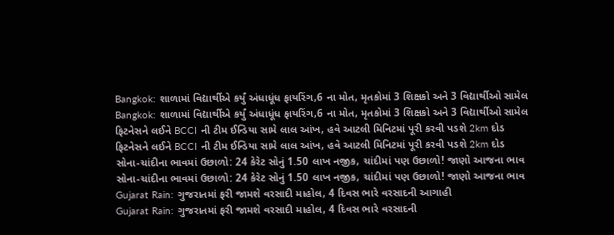Bangkok: શાળામાં વિદ્યાર્થીએ કર્યું અંધાધૂંધ ફાયરિંગ,6 ના મોત, મૃતકોમાં 3 શિક્ષકો અને 3 વિદ્યાર્થીઓ સામેલ
Bangkok: શાળામાં વિદ્યાર્થીએ કર્યું અંધાધૂંધ ફાયરિંગ,6 ના મોત, મૃતકોમાં 3 શિક્ષકો અને 3 વિદ્યાર્થીઓ સામેલ
ફિટનેસને લઈને BCCI ની ટીમ ઈન્ડિયા સામે લાલ આંખ, હવે આટલી મિનિટમાં પૂરી કરવી પડશે 2km દોડ
ફિટનેસને લઈને BCCI ની ટીમ ઈન્ડિયા સામે લાલ આંખ, હવે આટલી મિનિટમાં પૂરી કરવી પડશે 2km દોડ
સોના-ચાંદીના ભાવમાં ઉછાળો: 24 કેરેટ સોનું 1.50 લાખ નજીક, ચાંદીમાં પણ ઉછાળો! જાણો આજના ભાવ
સોના-ચાંદીના ભાવમાં ઉછાળો: 24 કેરેટ સોનું 1.50 લાખ નજીક, ચાંદીમાં પણ ઉછાળો! જાણો આજના ભાવ
Gujarat Rain: ગુજરાતમાં ફરી જામશે વરસાદી માહોલ, 4 દિવસ ભારે વરસાદની આગાહી
Gujarat Rain: ગુજરાતમાં ફરી જામશે વરસાદી માહોલ, 4 દિવસ ભારે વરસાદની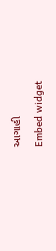આગાહી
Embed widget